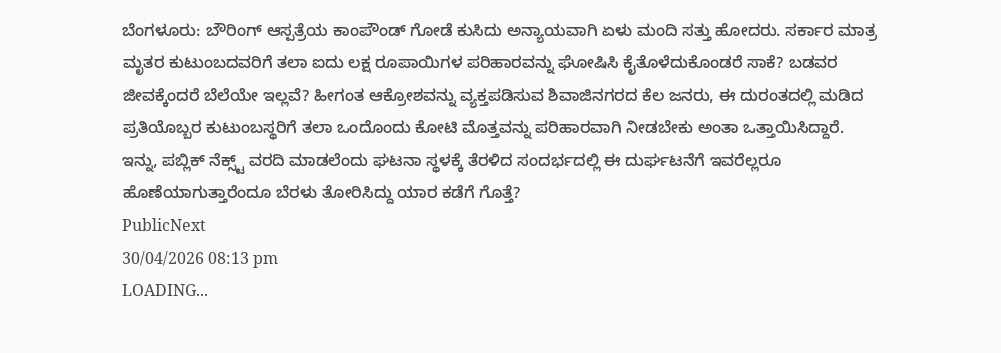ಬೆಂಗಳೂರು: ಬೌರಿಂಗ್ ಆಸ್ಪತ್ರೆಯ ಕಾಂಪೌಂಡ್ ಗೋಡೆ ಕುಸಿದು ಅನ್ಯಾಯವಾಗಿ ಏಳು ಮಂದಿ ಸತ್ತು ಹೋದರು. ಸರ್ಕಾರ ಮಾತ್ರ ಮೃತರ ಕುಟುಂಬದವರಿಗೆ ತಲಾ ಐದು ಲಕ್ಷ ರೂಪಾಯಿಗಳ ಪರಿಹಾರವನ್ನು ಘೋಷಿಸಿ ಕೈತೊಳೆದುಕೊಂಡರೆ ಸಾಕೆ? ಬಡವರ ಜೀವಕ್ಕೆಂದರೆ ಬೆಲೆಯೇ ಇಲ್ಲವೆ? ಹೀಗಂತ ಆಕ್ರೋಶವನ್ನು ವ್ಯಕ್ತಪಡಿಸುವ ಶಿವಾಜಿನಗರದ ಕೆಲ ಜನರು, ಈ ದುರಂತದಲ್ಲಿ ಮಡಿದ ಪ್ರತಿಯೊಬ್ಬರ ಕುಟುಂಬಸ್ಥರಿಗೆ ತಲಾ ಒಂದೊಂದು ಕೋಟಿ ಮೊತ್ತವನ್ನು ಪರಿಹಾರವಾಗಿ ನೀಡಬೇಕು ಅಂತಾ ಒತ್ತಾಯಿಸಿದ್ದಾರೆ. ಇನ್ನು, ಪಬ್ಲಿಕ್ ನೆಕ್ಸ್ಟ್ ವರದಿ ಮಾಡಲೆಂದು ಘಟನಾ ಸ್ಥಳಕ್ಕೆ ತೆರಳಿದ ಸಂದರ್ಭದಲ್ಲಿ ಈ ದುರ್ಘಟನೆಗೆ ಇವರೆಲ್ಲರೂ ಹೊಣೆಯಾಗುತ್ತಾರೆಂದೂ ಬೆರಳು ತೋರಿಸಿದ್ದು ಯಾರ ಕಡೆಗೆ ಗೊತ್ತೆ?
PublicNext
30/04/2026 08:13 pm
LOADING...